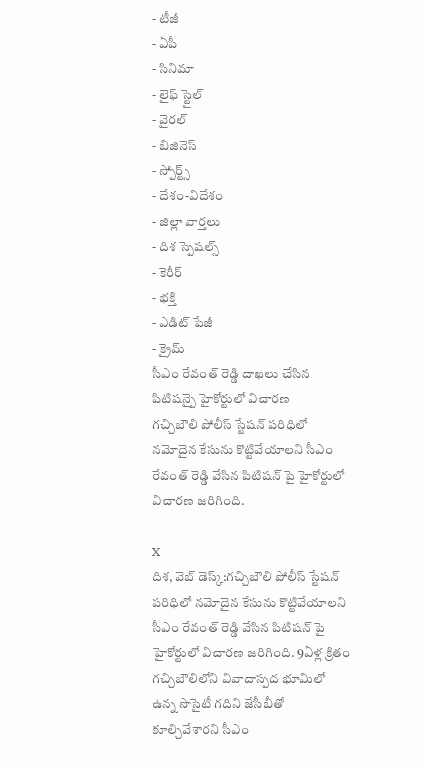- టీజీ
- ఏపీ
- సినిమా
- లైఫ్ స్టైల్
- వైరల్
- బిజినెస్
- స్పోర్ట్స్
- దేశం-విదేశం
- జిల్లా వార్తలు
- దిశ స్పెషల్స్
- కెరీర్
- భక్తి
- ఎడిట్ పేజీ
- క్రైమ్
సీఎం రేవంత్ రెడ్డి దాఖలు చేసిన పిటిషన్పై హైకోర్టులో విచారణ
గచ్చిబౌలి పోలీస్ స్టేషన్ పరిధిలో నమోదైన కేసును కొట్టివేయాలని సీఎం రేవంత్ రెడ్డి వేసిన పిటిషన్ పై హైకోర్టులో విచారణ జరిగింది.

X
దిశ, వెబ్ డెస్క్:గచ్చిబౌలి పోలీస్ స్టేషన్ పరిధిలో నమోదైన కేసును కొట్టివేయాలని సీఎం రేవంత్ రెడ్డి వేసిన పిటిషన్ పై హైకోర్టులో విచారణ జరిగింది. 9ఏళ్ల క్రితం గచ్చిబౌలిలోని వివాదాస్పద భూమిలో ఉన్న సొసైటీ గదిని జేసీబీతో కూల్చివేశారని సీఎం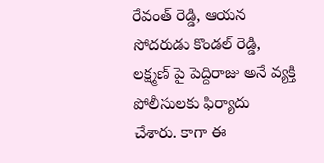రేవంత్ రెడ్డి, ఆయన సోదరుడు కొండల్ రెడ్డి, లక్ష్మణ్ పై పెద్దిరాజు అనే వ్యక్తి పోలీసులకు ఫిర్యాదు చేశారు. కాగా ఈ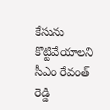కేసును కొట్టివేయాలని సీఎం రేవంత్ రెడ్డి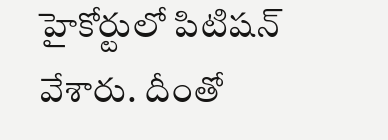హైకోర్టులో పిటిషన్ వేశారు. దీంతో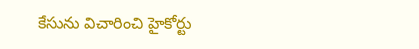కేసును విచారించి హైకోర్టు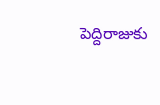పెద్దిరాజుకు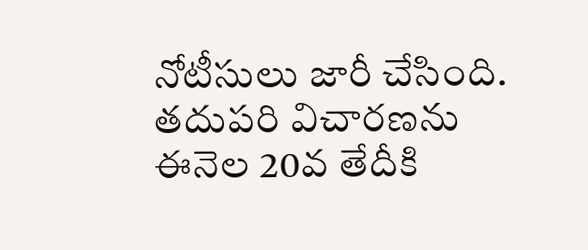నోటీసులు జారీ చేసింది. తదుపరి విచారణను ఈనెల 20వ తేదీకి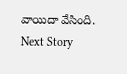వాయిదా వేసింది.
Next Story